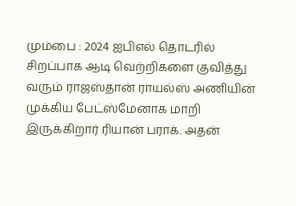மும்பை : 2024 ஐபிஎல் தொடரில் சிறப்பாக ஆடி வெற்றிகளை குவித்து வரும் ராஜஸ்தான் ராயல்ஸ் அணியின் முக்கிய பேட்ஸ்மேனாக மாறி இருக்கிறார் ரியான் பராக். அதன்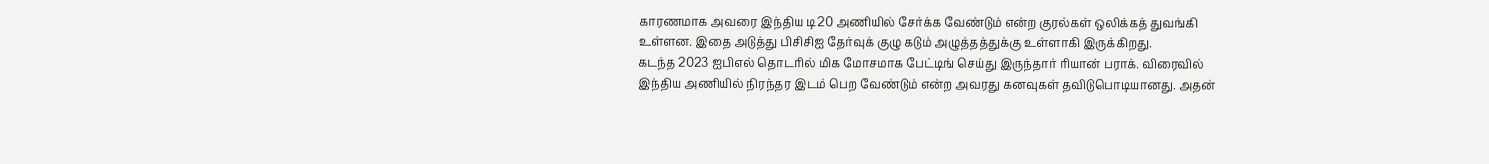காரணமாக அவரை இந்திய டி20 அணியில் சேர்க்க வேண்டும் என்ற குரல்கள் ஒலிக்கத் துவங்கி உள்ளன. இதை அடுத்து பிசிசிஐ தேர்வுக் குழு கடும் அழுத்தத்துக்கு உள்ளாகி இருக்கிறது.
கடந்த 2023 ஐபிஎல் தொடரில் மிக மோசமாக பேட்டிங் செய்து இருந்தார் ரியான் பராக். விரைவில் இந்திய அணியில் நிரந்தர இடம் பெற வேண்டும் என்ற அவரது கனவுகள் தவிடுபொடியானது. அதன்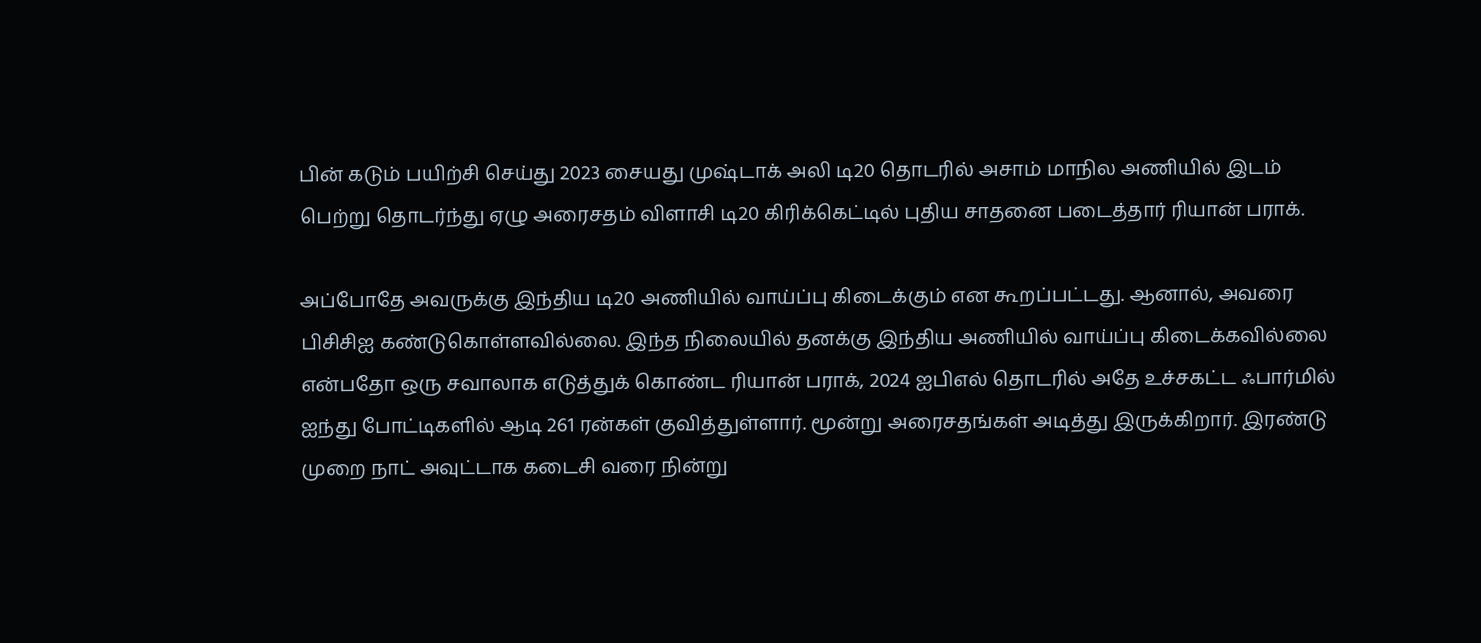பின் கடும் பயிற்சி செய்து 2023 சையது முஷ்டாக் அலி டி20 தொடரில் அசாம் மாநில அணியில் இடம் பெற்று தொடர்ந்து ஏழு அரைசதம் விளாசி டி20 கிரிக்கெட்டில் புதிய சாதனை படைத்தார் ரியான் பராக்.

அப்போதே அவருக்கு இந்திய டி20 அணியில் வாய்ப்பு கிடைக்கும் என கூறப்பட்டது. ஆனால், அவரை பிசிசிஐ கண்டுகொள்ளவில்லை. இந்த நிலையில் தனக்கு இந்திய அணியில் வாய்ப்பு கிடைக்கவில்லை என்பதோ ஒரு சவாலாக எடுத்துக் கொண்ட ரியான் பராக், 2024 ஐபிஎல் தொடரில் அதே உச்சகட்ட ஃபார்மில் ஐந்து போட்டிகளில் ஆடி 261 ரன்கள் குவித்துள்ளார். மூன்று அரைசதங்கள் அடித்து இருக்கிறார். இரண்டு முறை நாட் அவுட்டாக கடைசி வரை நின்று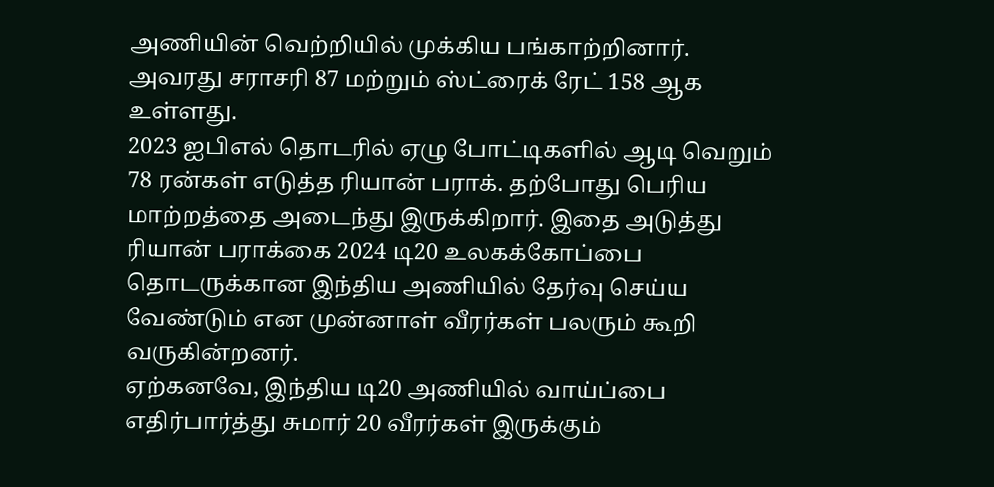அணியின் வெற்றியில் முக்கிய பங்காற்றினார். அவரது சராசரி 87 மற்றும் ஸ்ட்ரைக் ரேட் 158 ஆக உள்ளது.
2023 ஐபிஎல் தொடரில் ஏழு போட்டிகளில் ஆடி வெறும் 78 ரன்கள் எடுத்த ரியான் பராக். தற்போது பெரிய மாற்றத்தை அடைந்து இருக்கிறார். இதை அடுத்து ரியான் பராக்கை 2024 டி20 உலகக்கோப்பை தொடருக்கான இந்திய அணியில் தேர்வு செய்ய வேண்டும் என முன்னாள் வீரர்கள் பலரும் கூறி வருகின்றனர்.
ஏற்கனவே, இந்திய டி20 அணியில் வாய்ப்பை எதிர்பார்த்து சுமார் 20 வீரர்கள் இருக்கும்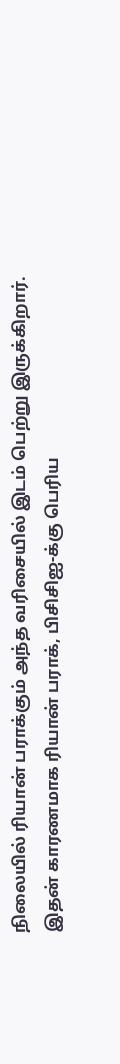நிலையில் ரியான் பராக்கும் அந்த வரிசையில் இடம் பெற்று இருக்கிறார். இதன் காரணமாக ரியான் பராக், பிசிசிஐ-க்கு பெரிய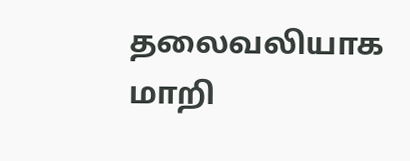தலைவலியாக மாறி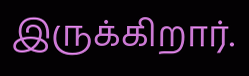இருக்கிறார்.